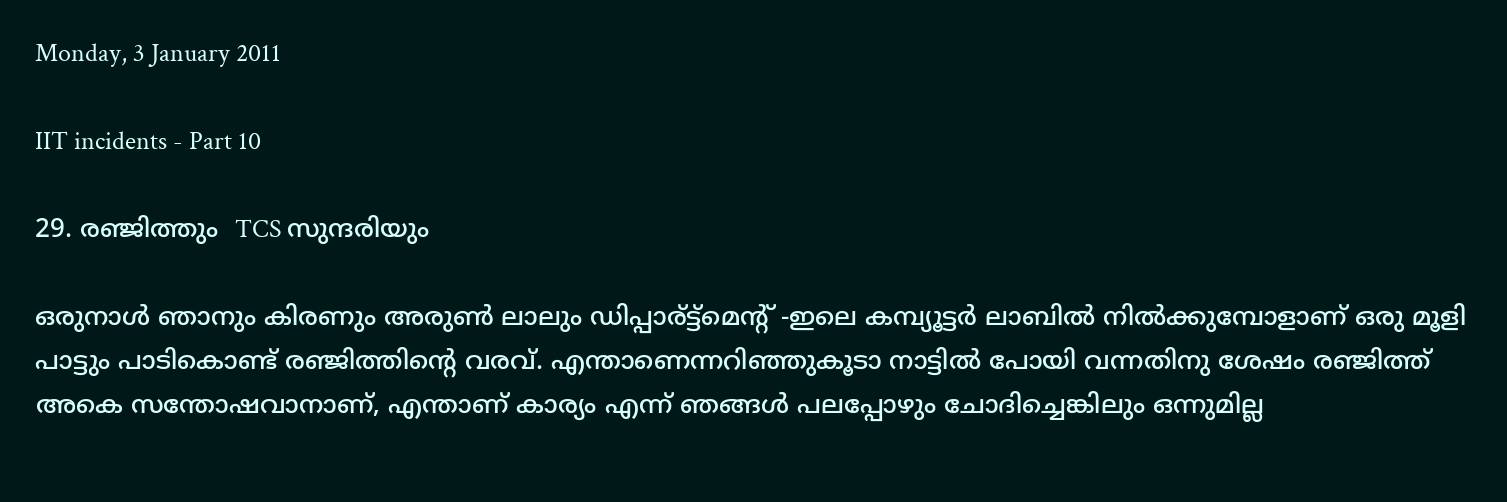Monday, 3 January 2011

IIT incidents - Part 10

29. രഞ്ജിത്തും  TCS സുന്ദരിയും

ഒരുനാള്‍ ഞാനും കിരണും അരുണ്‍ ലാലും ഡിപ്പാര്ട്ട്മെന്റ് -ഇലെ കമ്പ്യൂട്ടര്‍ ലാബില്‍ നില്‍ക്കുമ്പോളാണ് ഒരു മൂളി പാട്ടും പാടികൊണ്ട് രഞ്ജിത്തിന്റെ വരവ്. എന്താണെന്നറിഞ്ഞുകൂടാ നാട്ടില്‍ പോയി വന്നതിനു ശേഷം രഞ്ജിത്ത് അകെ സന്തോഷവാനാണ്, എന്താണ് കാര്യം എന്ന് ഞങ്ങള്‍ പലപ്പോഴും ചോദിച്ചെങ്കിലും ഒന്നുമില്ല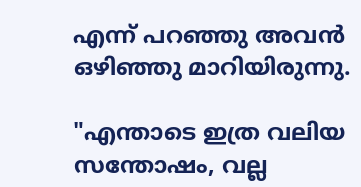എന്ന് പറഞ്ഞു അവന്‍ ഒഴിഞ്ഞു മാറിയിരുന്നു.

"എന്താടെ ഇത്ര വലിയ സന്തോഷം, വല്ല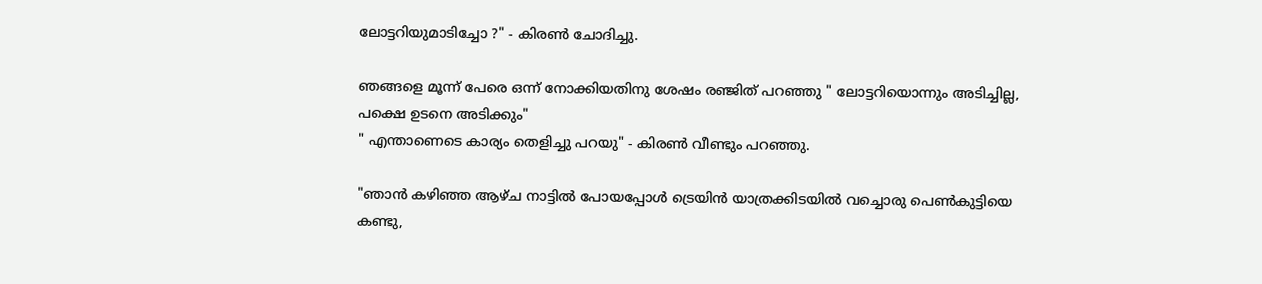ലോട്ടറിയുമാടിച്ചോ ?" - കിരണ്‍ ചോദിച്ചു.

ഞങ്ങളെ മൂന്ന് പേരെ ഒന്ന് നോക്കിയതിനു ശേഷം രഞ്ജിത് പറഞ്ഞു " ലോട്ടറിയൊന്നും അടിച്ചില്ല, പക്ഷെ ഉടനെ അടിക്കും"
" എന്താണെടെ കാര്യം തെളിച്ചു പറയു" - കിരണ്‍ വീണ്ടും പറഞ്ഞു.

"ഞാന്‍ കഴിഞ്ഞ ആഴ്ച നാട്ടില്‍ പോയപ്പോള്‍ ട്രെയിന്‍ യാത്രക്കിടയില്‍ വച്ചൊരു പെണ്‍കുട്ടിയെ കണ്ടു,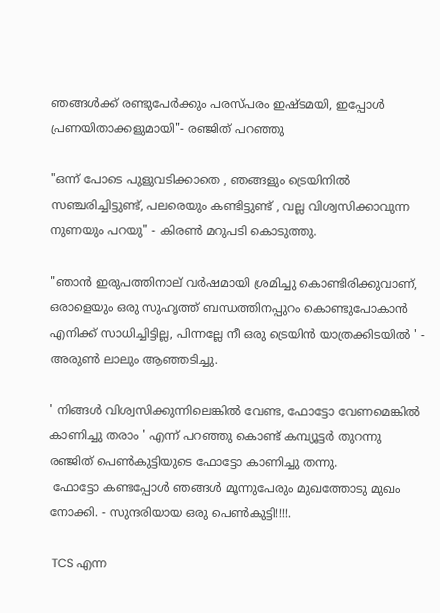ഞങ്ങള്‍ക്ക് രണ്ടുപേര്‍ക്കും പരസ്പരം ഇഷ്ടമയി, ഇപ്പോള്‍ പ്രണയിതാക്കളുമായി"- രഞ്ജിത് പറഞ്ഞു

"ഒന്ന് പോടെ പുളുവടിക്കാതെ , ഞങ്ങളും ട്രെയിനില്‍ സഞ്ചരിച്ചിട്ടുണ്ട്, പലരെയും കണ്ടിട്ടുണ്ട് , വല്ല വിശ്വസിക്കാവുന്ന നുണയും പറയു" - കിരണ്‍ മറുപടി കൊടുത്തു.

"ഞാന്‍ ഇരുപത്തിനാല് വര്‍ഷമായി ശ്രമിച്ചു കൊണ്ടിരിക്കുവാണ്, ഒരാളെയും ഒരു സുഹൃത്ത്‌ ബന്ധത്തിനപ്പുറം കൊണ്ടുപോകാന്‍ എനിക്ക് സാധിച്ചിട്ടില്ല, പിന്നല്ലേ നീ ഒരു ട്രെയിന്‍ യാത്രക്കിടയില്‍ ' - അരുണ്‍ ലാലും ആഞ്ഞടിച്ചു.

' നിങ്ങള്‍ വിശ്വസിക്കുന്നിലെങ്കില്‍ വേണ്ട, ഫോട്ടോ വേണമെങ്കില്‍ കാണിച്ചു തരാം ' എന്ന് പറഞ്ഞു കൊണ്ട് കമ്പ്യൂട്ടര്‍ തുറന്നു രഞ്ജിത് പെണ്‍കുട്ടിയുടെ ഫോട്ടോ കാണിച്ചു തന്നു.
 ഫോട്ടോ കണ്ടപ്പോള്‍ ഞങ്ങള്‍ മൂന്നുപേരും മുഖത്തോടു മുഖം നോക്കി. - സുന്ദരിയായ ഒരു പെണ്‍കുട്ടി!!!!.

 TCS എന്ന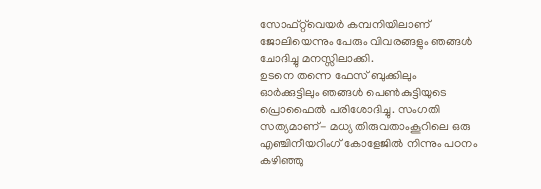സോഫ്റ്റ്‌വെയര്‍ കമ്പനിയിലാണ് ജോലിയെന്നും പേരും വിവരങ്ങളും ഞങ്ങള്‍ ചോദിച്ചു മനസ്സിലാക്കി.
ഉടനെ തന്നെ ഫേസ് ബുക്കിലും  ഓര്‍ക്കുട്ടിലും ഞങ്ങള്‍ പെണ്‍കുട്ടിയുടെ പ്രൊഫൈല്‍ പരിശോദിച്ചു. സംഗതി സത്യമാണ്- മധ്യ തിരുവതാംകൂറിലെ ഒരു എഞ്ചിനീയറിംഗ് കോളേജില്‍ നിന്നും പഠനം  കഴിഞ്ഞു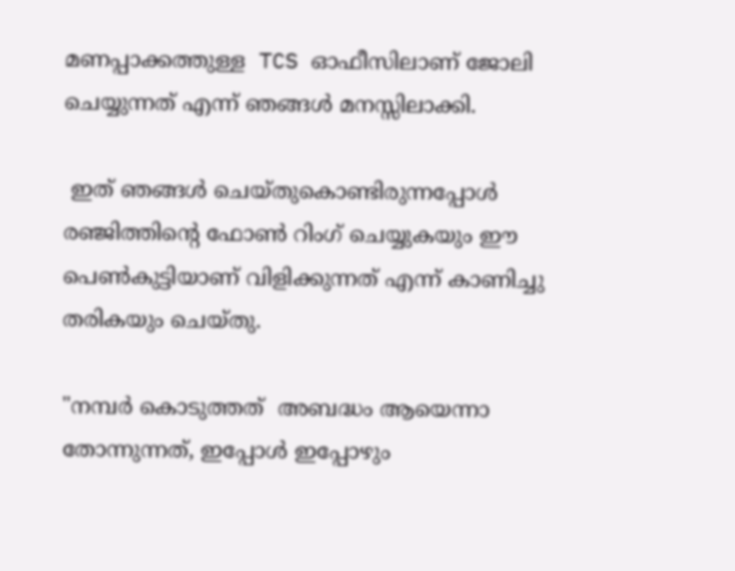മണപ്പാക്കത്തുള്ള  TCS ഓഫീസിലാണ് ജോലി ചെയ്യുന്നത് എന്ന് ഞങ്ങള്‍ മനസ്സിലാക്കി.

 ഇത് ഞങ്ങള്‍ ചെയ്തുകൊണ്ടിരുന്നപ്പോള്‍ രഞ്ജിത്തിന്റെ ഫോണ്‍ റിംഗ് ചെയ്യുകയും ഈ പെണ്‍കുട്ടിയാണ് വിളിക്കുന്നത്‌ എന്ന് കാണിച്ചു തരികയും ചെയ്തു.

"നമ്പര്‍ കൊടുത്തത്  അബദ്ധം ആയെന്നാ  തോന്നുന്നത്, ഇപ്പോള്‍ ഇപ്പോഴും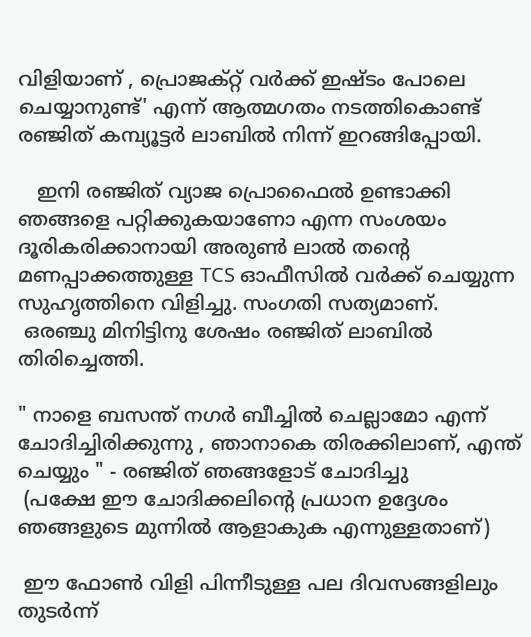വിളിയാണ് , പ്രൊജക്റ്റ്‌ വര്‍ക്ക്‌ ഇഷ്ടം പോലെ ചെയ്യാനുണ്ട്' എന്ന് ആത്മഗതം നടത്തികൊണ്ട് രഞ്ജിത് കമ്പ്യൂട്ടര്‍ ലാബില്‍ നിന്ന് ഇറങ്ങിപ്പോയി.

   ഇനി രഞ്ജിത് വ്യാജ പ്രൊഫൈല്‍ ഉണ്ടാക്കി ഞങ്ങളെ പറ്റിക്കുകയാണോ എന്ന സംശയം ദൂരികരിക്കാനായി അരുണ്‍ ലാല്‍ തന്റെ മണപ്പാക്കത്തുള്ള TCS ഓഫീസില്‍ വര്‍ക്ക്‌ ചെയ്യുന്ന സുഹൃത്തിനെ വിളിച്ചു. സംഗതി സത്യമാണ്.
 ഒരഞ്ചു മിനിട്ടിനു ശേഷം രഞ്ജിത് ലാബില്‍ തിരിച്ചെത്തി.

" നാളെ ബസന്ത് നഗര്‍ ബീച്ചില്‍ ചെല്ലാമോ എന്ന് ചോദിച്ചിരിക്കുന്നു , ഞാനാകെ തിരക്കിലാണ്, എന്ത് ചെയ്യും " - രഞ്ജിത് ഞങ്ങളോട് ചോദിച്ചു
 (പക്ഷേ ഈ ചോദിക്കലിന്റെ പ്രധാന ഉദ്ദേശം ഞങ്ങളുടെ മുന്നില്‍ ആളാകുക എന്നുള്ളതാണ്)

 ഈ ഫോണ്‍ വിളി പിന്നീടുള്ള പല ദിവസങ്ങളിലും തുടര്‍ന്ന്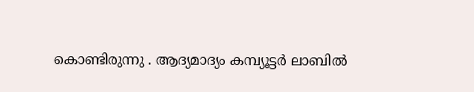കൊണ്ടിരുന്നു . ആദ്യമാദ്യം കമ്പ്യൂട്ടര്‍ ലാബില്‍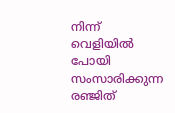നിന്ന് വെളിയില്‍ പോയി സംസാരിക്കുന്ന രഞ്ജിത്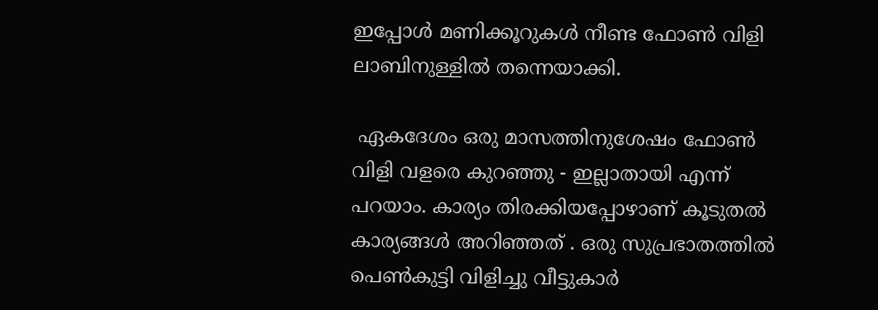ഇപ്പോള്‍ മണിക്കൂറുകള്‍ നീണ്ട ഫോണ്‍ വിളി ലാബിനുള്ളില്‍ തന്നെയാക്കി.

 ഏകദേശം ഒരു മാസത്തിനുശേഷം ഫോണ്‍ വിളി വളരെ കുറഞ്ഞു - ഇല്ലാതായി എന്ന് പറയാം. കാര്യം തിരക്കിയപ്പോഴാണ്‌ കൂടുതല്‍ കാര്യങ്ങള്‍ അറിഞ്ഞത് . ഒരു സുപ്രഭാതത്തില്‍ പെണ്‍കുട്ടി വിളിച്ചു വീട്ടുകാര്‍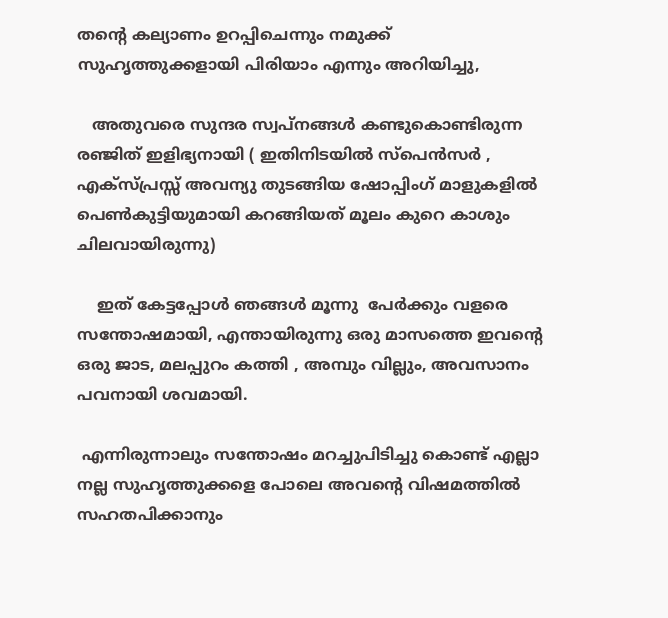തന്റെ കല്യാണം ഉറപ്പിചെന്നും നമുക്ക് സുഹൃത്തുക്കളായി പിരിയാം എന്നും അറിയിച്ചു,

   അതുവരെ സുന്ദര സ്വപ്‌നങ്ങള്‍ കണ്ടുകൊണ്ടിരുന്ന രഞ്ജിത് ഇളിഭ്യനായി ( ഇതിനിടയില്‍ സ്പെന്‍സര്‍ , എക്സ്പ്രസ്സ്‌ അവന്യു തുടങ്ങിയ ഷോപ്പിംഗ്‌ മാളുകളില്‍ പെണ്‍കുട്ടിയുമായി കറങ്ങിയത് മൂലം കുറെ കാശും ചിലവായിരുന്നു)

    ഇത് കേട്ടപ്പോള്‍ ഞങ്ങള്‍ മൂന്നു  പേര്‍ക്കും വളരെ സന്തോഷമായി, എന്തായിരുന്നു ഒരു മാസത്തെ ഇവന്റെ ഒരു ജാട, മലപ്പുറം കത്തി , അമ്പും വില്ലും, അവസാനം പവനായി ശവമായി.

 എന്നിരുന്നാലും സന്തോഷം മറച്ചുപിടിച്ചു കൊണ്ട് എല്ലാ നല്ല സുഹൃത്തുക്കളെ പോലെ അവന്റെ വിഷമത്തില്‍ സഹതപിക്കാനും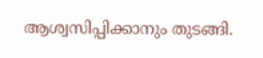ആശ്വസിപ്പിക്കാനും തുടങ്ങി.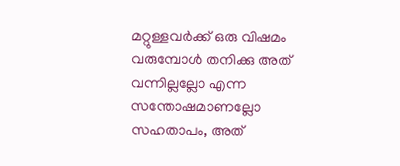മറ്റുള്ളവര്‍ക്ക് ഒരു വിഷമം വരുമ്പോള്‍ തനിക്കു അത് വന്നില്ലല്ലോ എന്ന സന്തോഷമാണല്ലോ സഹതാപം, അത്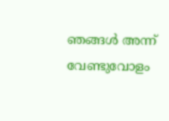ഞങ്ങള്‍ അന്ന് വേണ്ടുവോളം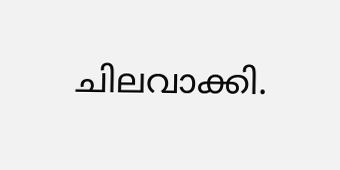ചിലവാക്കി.